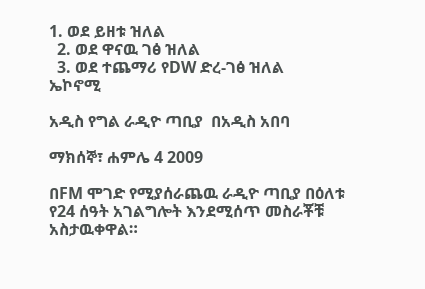1. ወደ ይዘቱ ዝለል
  2. ወደ ዋናዉ ገፅ ዝለል
  3. ወደ ተጨማሪ የDW ድረ-ገፅ ዝለል
ኤኮኖሚ

አዲስ የግል ራዲዮ ጣቢያ  በአዲስ አበባ

ማክሰኞ፣ ሐምሌ 4 2009

በFM ሞገድ የሚያሰራጨዉ ራዲዮ ጣቢያ በዕለቱ የ24 ሰዓት አገልግሎት እንደሚሰጥ መስራቾቹ አስታዉቀዋል።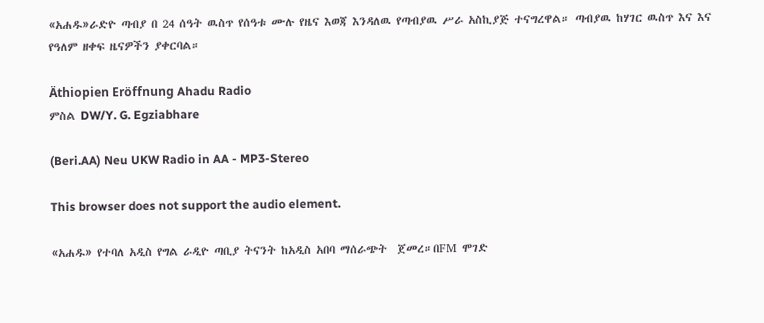«አሐዱ»ራድዮ ጣብያ በ 24 ሰዓት ዉስጥ የሰዓቱ ሙሉ የዜና እወጃ እንዳለዉ የጣብያዉ ሥራ አስኪያጅ ተናግረዋል። ጣብያዉ ከሃገር ዉስጥ እና እና የዓለም ዘቀፍ ዜናዎችን ያቀርባል።

Äthiopien Eröffnung Ahadu Radio
ምስል DW/Y. G. Egziabhare

(Beri.AA) Neu UKW Radio in AA - MP3-Stereo

This browser does not support the audio element.

«አሐዱ» የተባለ አዲስ የግል ራዲዮ ጣቢያ ትናንት ከአዲስ አበባ ማሰራጭት  ጀመረ።በFM ሞገድ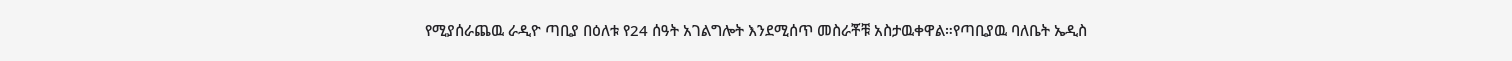የሚያሰራጨዉ ራዲዮ ጣቢያ በዕለቱ የ24 ሰዓት አገልግሎት እንደሚሰጥ መስራቾቹ አስታዉቀዋል።የጣቢያዉ ባለቤት ኤዲስ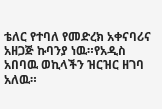ቴለር የተባለ የመድረክ አቀናባሪና አዘጋጅ ኩባንያ ነዉ።የአዲስ አበባዉ ወኪላችን ዝርዝር ዘገባ አለዉ።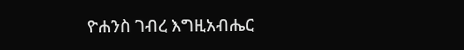ዮሐንስ ገብረ እግዚአብሔር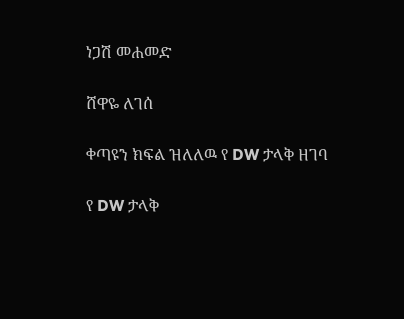ነጋሽ መሐመድ

ሸዋዬ ለገሰ

ቀጣዩን ክፍል ዝለለዉ የ DW ታላቅ ዘገባ

የ DW ታላቅ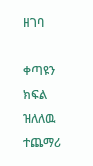ዘገባ

ቀጣዩን ክፍል ዝለለዉ ተጨማሪ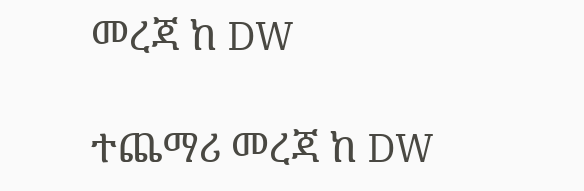መረጃ ከ DW

ተጨማሪ መረጃ ከ DW